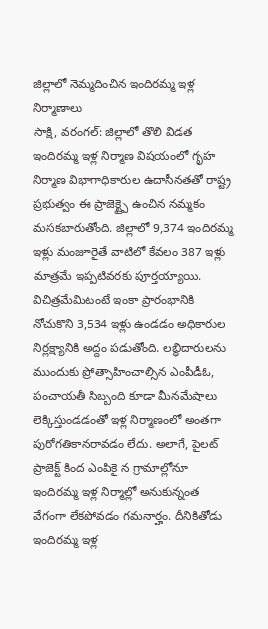జిల్లాలో నెమ్మదించిన ఇందిరమ్మ ఇళ్ల నిర్మాణాలు
సాక్షి, వరంగల్: జిల్లాలో తొలి విడత ఇందిరమ్మ ఇళ్ల నిర్మాణ విషయంలో గృహ నిర్మాణ విభాగాధికారుల ఉదాసీనతతో రాష్ట్ర ప్రభుత్వం ఈ ప్రాజెక్ట్పై ఉంచిన నమ్మకం మసకబారుతోంది. జిల్లాలో 9,374 ఇందిరమ్మ ఇళ్లు మంజూరైతే వాటిలో కేవలం 387 ఇళ్లు మాత్రమే ఇప్పటివరకు పూర్తయ్యాయి. విచిత్రమేమిటంటే ఇంకా ప్రారంభానికి నోచుకొని 3,534 ఇళ్లు ఉండడం అధికారుల నిర్లక్ష్యానికి అద్దం పడుతోంది. లబ్ధిదారులను ముందుకు ప్రోత్సాహించాల్సిన ఎంపీడీఓ, పంచాయతీ సిబ్బంది కూడా మీనమేషాలు లెక్కిస్తుండడంతో ఇళ్ల నిర్మాణంలో అంతగా పురోగతికానరావడం లేదు. అలాగే, పైలట్ ప్రాజెక్ట్ కింద ఎంపికై న గ్రామాల్లోనూ ఇందిరమ్మ ఇళ్ల నిర్మాల్లో అనుకున్నంత వేగంగా లేకపోవడం గమనార్హం. దీనికితోడు ఇందిరమ్మ ఇళ్ల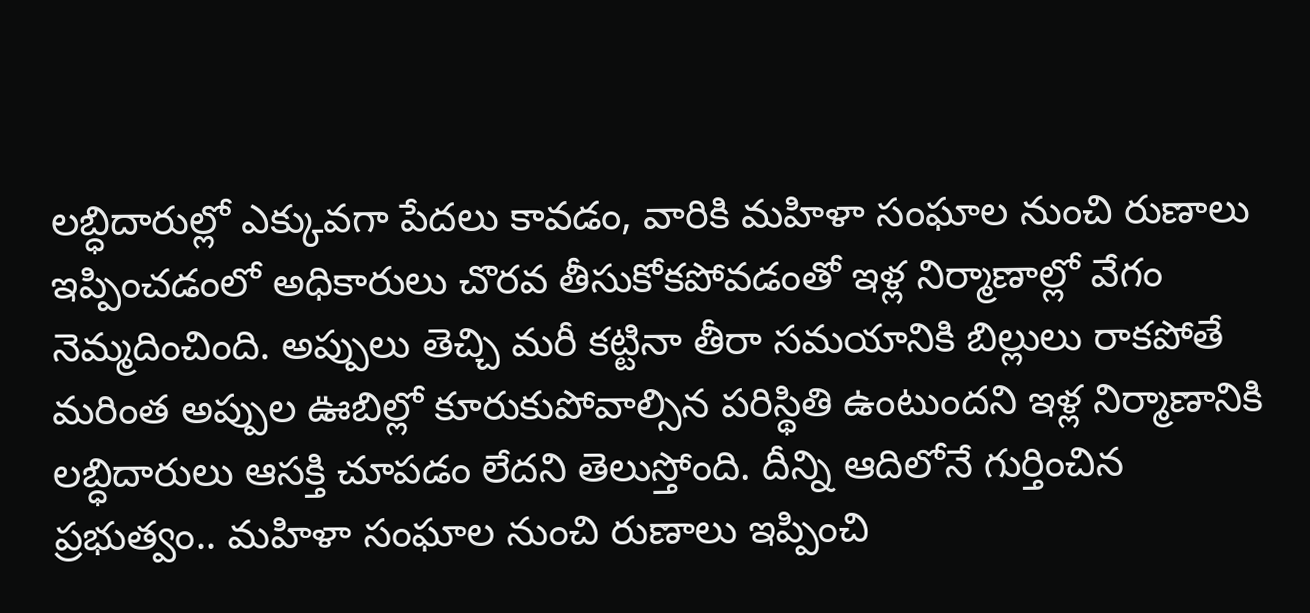లబ్ధిదారుల్లో ఎక్కువగా పేదలు కావడం, వారికి మహిళా సంఘాల నుంచి రుణాలు ఇప్పించడంలో అధికారులు చొరవ తీసుకోకపోవడంతో ఇళ్ల నిర్మాణాల్లో వేగం నెమ్మదించింది. అప్పులు తెచ్చి మరీ కట్టినా తీరా సమయానికి బిల్లులు రాకపోతే మరింత అప్పుల ఊబిల్లో కూరుకుపోవాల్సిన పరిస్థితి ఉంటుందని ఇళ్ల నిర్మాణానికి లబ్ధిదారులు ఆసక్తి చూపడం లేదని తెలుస్తోంది. దీన్ని ఆదిలోనే గుర్తించిన ప్రభుత్వం.. మహిళా సంఘాల నుంచి రుణాలు ఇప్పించి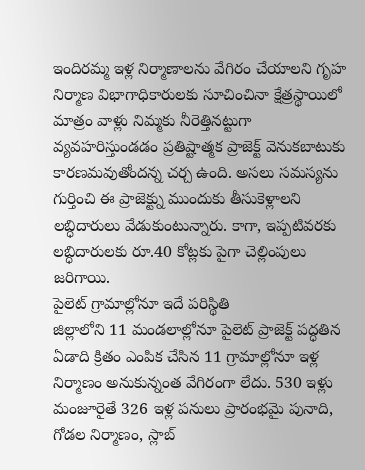ఇందిరమ్మ ఇళ్ల నిర్మాణాలను వేగిరం చేయాలని గృహ నిర్మాణ విభాగాధికారులకు సూచించినా క్షేత్రస్థాయిలో మాత్రం వాళ్లు నిమ్మకు నీరెత్తినట్టుగా వ్యవహరిస్తుండడం ప్రతిష్టాత్మక ప్రాజెక్ట్ వెనుకబాటుకు కారణమవుతోందన్న చర్చ ఉంది. అసలు సమస్యను గుర్తించి ఈ ప్రాజెక్ట్ను ముందుకు తీసుకెళ్లాలని లబ్ధిదారులు వేడుకుంటున్నారు. కాగా, ఇప్పటివరకు లబ్ధిదారులకు రూ.40 కోట్లకు పైగా చెల్లింపులు జరిగాయి.
పైలెట్ గ్రామాల్లోనూ ఇదే పరిస్థితి
జిల్లాలోని 11 మండలాల్లోనూ పైలెట్ ప్రాజెక్ట్ పద్ధతిన ఏడాది క్రితం ఎంపిక చేసిన 11 గ్రామాల్లోనూ ఇళ్ల నిర్మాణం అనుకున్నంత వేగిరంగా లేదు. 530 ఇళ్లు మంజూరైతే 326 ఇళ్ల పనులు ప్రారంభమై పునాది, గోడల నిర్మాణం, స్లాబ్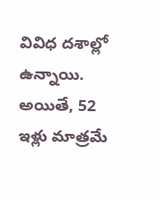వివిధ దశాల్లో ఉన్నాయి. అయితే, 52 ఇళ్లు మాత్రమే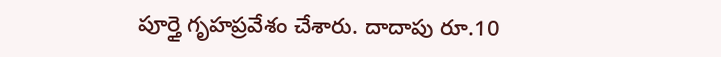పూర్తై గృహప్రవేశం చేశారు. దాదాపు రూ.10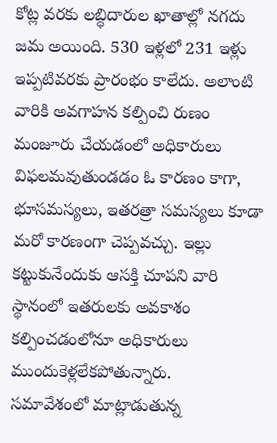కోట్ల వరకు లబ్ధిదారుల ఖాతాల్లో నగదు జమ అయింది. 530 ఇళ్లలో 231 ఇళ్లు ఇప్పటివరకు ప్రారంభం కాలేదు. అలాంటి వారికి అవగాహన కల్పించి రుణం మంజూరు చేయడంలో అధికారులు విఫలమవుతుండడం ఓ కారణం కాగా, భూసమస్యలు, ఇతరత్రా సమస్యలు కూడా మరో కారణంగా చెప్పవచ్చు. ఇల్లు కట్టుకునేందుకు ఆసక్తి చూపని వారి స్థానంలో ఇతరులకు అవకాశం కల్పించడంలోనూ అధికారులు ముందుకెళ్లలేకపోతున్నారు.
సమావేశంలో మాట్లాడుతున్న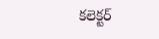కలెక్టర్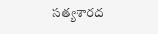సత్యశారద